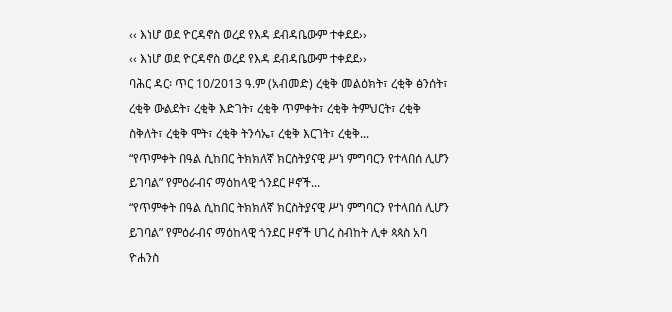‹‹ እነሆ ወደ ዮርዳኖስ ወረደ የእዳ ደብዳቤውም ተቀደደ››
‹‹ እነሆ ወደ ዮርዳኖስ ወረደ የእዳ ደብዳቤውም ተቀደደ››
ባሕር ዳር፡ ጥር 10/2013 ዓ.ም (አብመድ) ረቂቅ መልዕክት፣ ረቂቅ ፅንሰት፣ ረቂቅ ውልደት፣ ረቂቅ እድገት፣ ረቂቅ ጥምቀት፣ ረቂቅ ትምህርት፣ ረቂቅ ስቅለት፣ ረቂቅ ሞት፣ ረቂቅ ትንሳኤ፣ ረቂቅ እርገት፣ ረቂቅ...
“የጥምቀት በዓል ሲከበር ትክክለኛ ክርስትያናዊ ሥነ ምግባርን የተላበሰ ሊሆን ይገባል” የምዕራብና ማዕከላዊ ጎንደር ዞኖች...
“የጥምቀት በዓል ሲከበር ትክክለኛ ክርስትያናዊ ሥነ ምግባርን የተላበሰ ሊሆን ይገባል” የምዕራብና ማዕከላዊ ጎንደር ዞኖች ሀገረ ስብከት ሊቀ ጳጳስ አባ ዮሐንስ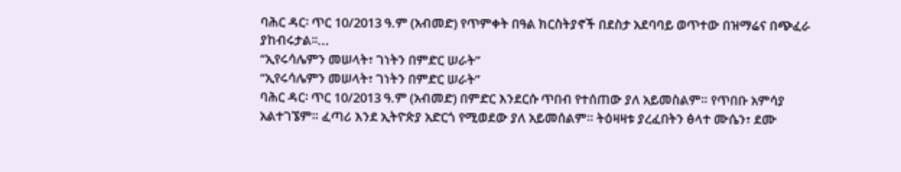ባሕር ዳር፡ ጥር 10/2013 ዓ.ም (አብመድ) የጥምቀት በዓል ክርስትያኖች በደስታ አደባባይ ወጥተው በዝማሬና በጭፈራ ያከብሩታል፡፡...
“ኢየሩሳሌምን መሠላት፣ ገነትን በምድር ሠራት”
“ኢየሩሳሌምን መሠላት፣ ገነትን በምድር ሠራት”
ባሕር ዳር፡ ጥር 10/2013 ዓ.ም (አብመድ) በምድር እንደርሱ ጥበብ የተሰጠው ያለ አይመስልም። የጥበቡ አምሳያ አልተገኜም። ፈጣሪ እንደ ኢትዮጵያ አድርጎ የሚወደው ያለ አይመሰልም። ትዕዛዛቱ ያረፈበትን ፅላተ ሙሴን፣ ደሙ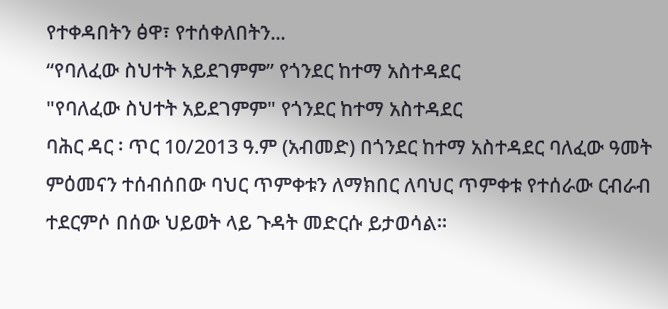የተቀዳበትን ፅዋ፣ የተሰቀለበትን...
“የባለፈው ስህተት አይደገምም” የጎንደር ከተማ አስተዳደር
"የባለፈው ስህተት አይደገምም" የጎንደር ከተማ አስተዳደር
ባሕር ዳር ፡ ጥር 10/2013 ዓ.ም (አብመድ) በጎንደር ከተማ አስተዳደር ባለፈው ዓመት ምዕመናን ተሰብሰበው ባህር ጥምቀቱን ለማክበር ለባህር ጥምቀቱ የተሰራው ርብራብ ተደርምሶ በሰው ህይወት ላይ ጉዳት መድርሱ ይታወሳል።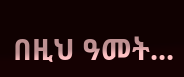በዚህ ዓመት...